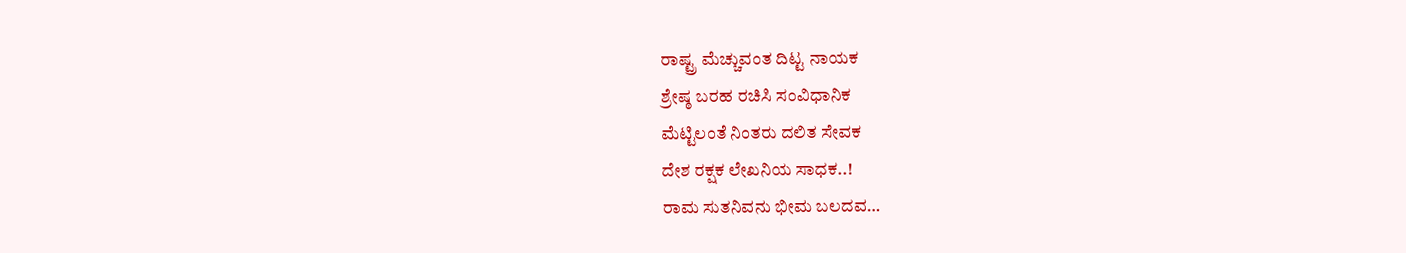ರಾಷ್ಟ್ರ ಮೆಚ್ಚುವಂತ ದಿಟ್ಟ ನಾಯಕ
ಶ್ರೇಷ್ಠ ಬರಹ ರಚಿಸಿ ಸಂವಿಧಾನಿಕ
ಮೆಟ್ಟಿಲಂತೆ ನಿಂತರು ದಲಿತ ಸೇವಕ
ದೇಶ ರಕ್ಷಕ ಲೇಖನಿಯ ಸಾಧಕ..!
ರಾಮ ಸುತನಿವನು ಭೀಮ ಬಲದವ…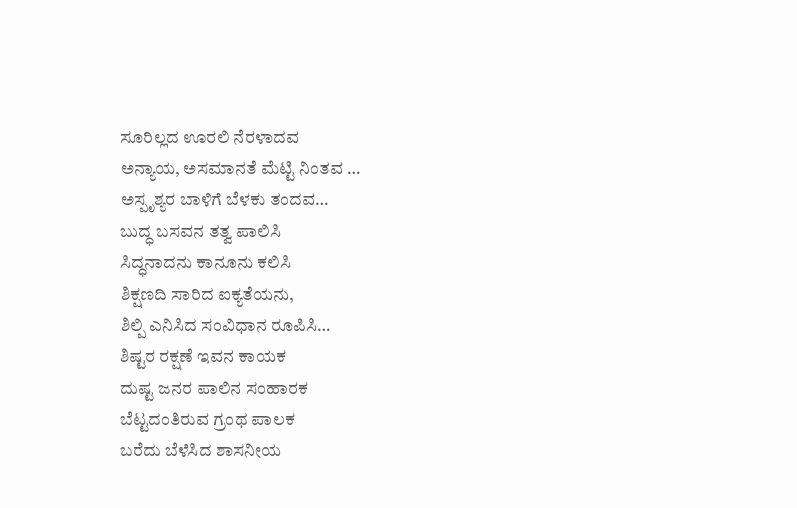ಸೂರಿಲ್ಲದ ಊರಲಿ ನೆರಳಾದವ
ಅನ್ಯಾಯ, ಅಸಮಾನತೆ ಮೆಟ್ಟಿ ನಿಂತವ …
ಅಸ್ಪೃಶ್ಯರ ಬಾಳಿಗೆ ಬೆಳಕು ತಂದವ…
ಬುದ್ಧ ಬಸವನ ತತ್ವ ಪಾಲಿಸಿ
ಸಿದ್ಧನಾದನು ಕಾನೂನು ಕಲಿಸಿ
ಶಿಕ್ಷಣದಿ ಸಾರಿದ ಐಕ್ಯತೆಯನು,
ಶಿಲ್ಪಿ ಎನಿಸಿದ ಸಂವಿಧಾನ ರೂಪಿಸಿ…
ಶಿಷ್ಟರ ರಕ್ಷಣೆ ಇವನ ಕಾಯಕ
ದುಷ್ಟ ಜನರ ಪಾಲಿನ ಸಂಹಾರಕ
ಬೆಟ್ಟದಂತಿರುವ ಗ್ರಂಥ ಪಾಲಕ
ಬರೆದು ಬೆಳೆಸಿದ ಶಾಸನೀಯ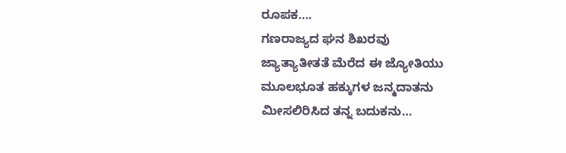ರೂಪಕ….
ಗಣರಾಜ್ಯದ ಘನ ಶಿಖರವು
ಜ್ಯಾತ್ಯಾತೀತತೆ ಮೆರೆದ ಈ ಜ್ಯೋತಿಯು
ಮೂಲಭೂತ ಹಕ್ಕುಗಳ ಜನ್ಮದಾತನು
ಮೀಸಲಿರಿಸಿದ ತನ್ನ ಬದುಕನು…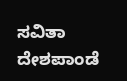ಸವಿತಾ ದೇಶಪಾಂಡೆ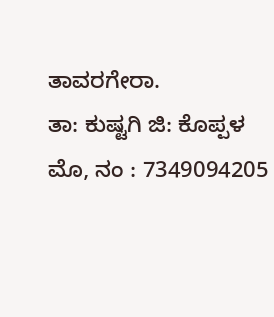ತಾವರಗೇರಾ.
ತಾ: ಕುಷ್ಟಗಿ ಜಿ: ಕೊಪ್ಪಳ
ಮೊ, ನಂ : 7349094205